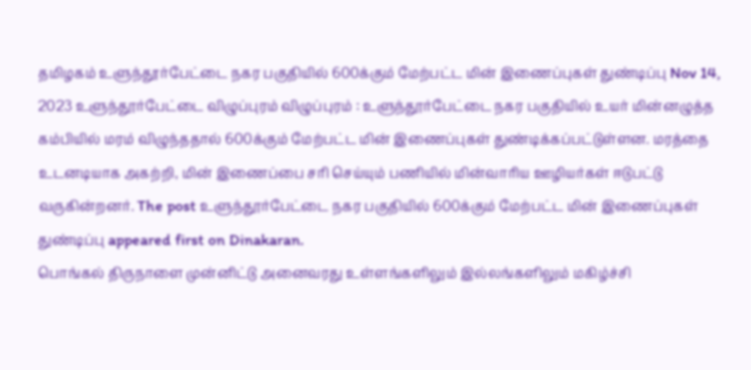தமிழகம் உளுந்தூர்பேட்டை நகர பகுதியில் 600க்கும் மேற்பட்ட மின் இணைப்புகள் துண்டிப்பு Nov 14, 2023 உளுந்தூர்பேட்டை விழுப்புரம் விழுப்புரம் : உளுந்தூர்பேட்டை நகர பகுதியில் உயர் மின்னழுத்த கம்பியில் மரம் விழுந்ததால் 600க்கும் மேற்பட்ட மின் இணைப்புகள் துண்டிக்கப்பட்டுள்ளன. மரத்தை உடனடியாக அகற்றி, மின் இணைப்பை சரி செய்யும் பணியில் மின்வாரிய ஊழியர்கள் ஈடுபட்டு வருகின்றனர். The post உளுந்தூர்பேட்டை நகர பகுதியில் 600க்கும் மேற்பட்ட மின் இணைப்புகள் துண்டிப்பு appeared first on Dinakaran.
பொங்கல் திருநாளை முன்னிட்டு அனைவரது உள்ளங்களிலும் இல்லங்களிலும் மகிழ்ச்சி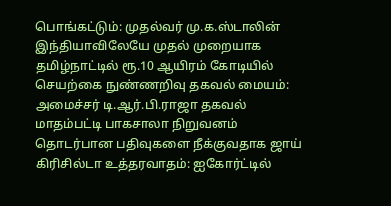பொங்கட்டும்: முதல்வர் மு.க.ஸ்டாலின்
இந்தியாவிலேயே முதல் முறையாக தமிழ்நாட்டில் ரூ.10 ஆயிரம் கோடியில் செயற்கை நுண்ணறிவு தகவல் மையம்: அமைச்சர் டி.ஆர்.பி.ராஜா தகவல்
மாதம்பட்டி பாகசாலா நிறுவனம் தொடர்பான பதிவுகளை நீக்குவதாக ஜாய் கிரிசில்டா உத்தரவாதம்: ஐகோர்ட்டில்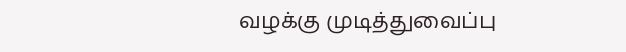வழக்கு முடித்துவைப்பு